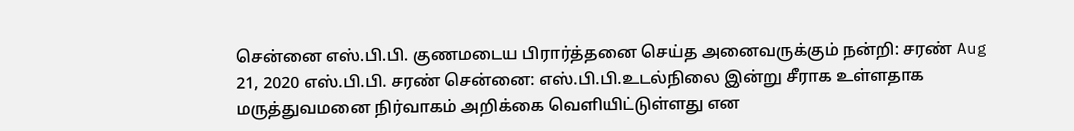சென்னை எஸ்.பி.பி. குணமடைய பிரார்த்தனை செய்த அனைவருக்கும் நன்றி: சரண் Aug 21, 2020 எஸ்.பி.பி. சரண் சென்னை: எஸ்.பி.பி.உடல்நிலை இன்று சீராக உள்ளதாக மருத்துவமனை நிர்வாகம் அறிக்கை வெளியிட்டுள்ளது என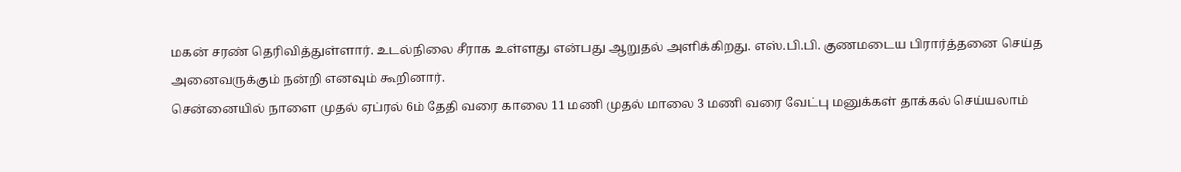மகன் சரண் தெரிவித்துள்ளார். உடல்நிலை சீராக உள்ளது என்பது ஆறுதல் அளிக்கிறது. எஸ்.பி.பி. குணமடைய பிரார்த்தனை செய்த அனைவருக்கும் நன்றி எனவும் கூறினார்.
சென்னையில் நாளை முதல் ஏப்ரல் 6ம் தேதி வரை காலை 11 மணி முதல் மாலை 3 மணி வரை வேட்பு மனுக்கள் தாக்கல் செய்யலாம்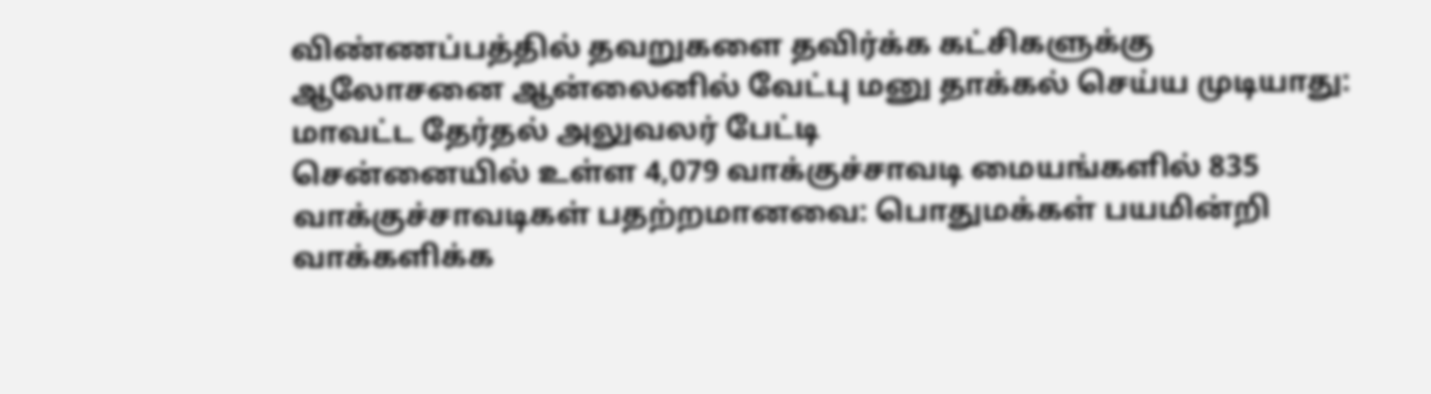விண்ணப்பத்தில் தவறுகளை தவிர்க்க கட்சிகளுக்கு ஆலோசனை ஆன்லைனில் வேட்பு மனு தாக்கல் செய்ய முடியாது: மாவட்ட தேர்தல் அலுவலர் பேட்டி
சென்னையில் உள்ள 4,079 வாக்குச்சாவடி மையங்களில் 835 வாக்குச்சாவடிகள் பதற்றமானவை: பொதுமக்கள் பயமின்றி வாக்களிக்க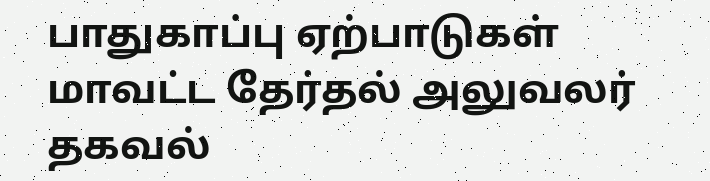பாதுகாப்பு ஏற்பாடுகள் மாவட்ட தேர்தல் அலுவலர் தகவல்